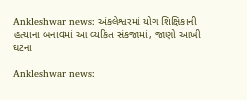Ankleshwar news: અંકલેશ્વરમાં યોગ શિક્ષિકાની હત્યાના બનાવમાં આ વ્યકિત સંકજામાં, જાણો આખી ઘટના

Ankleshwar news: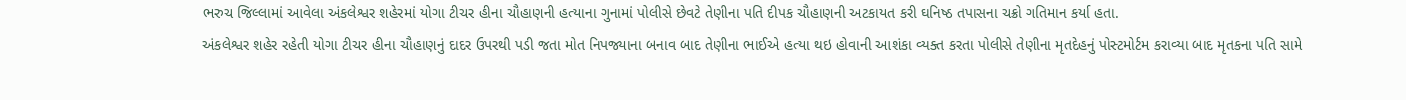ભરુચ જિલ્લામાં આવેલા અંકલેશ્વર શહેરમાં યોગા ટીચર હીના ચૌહાણની હત્યાના ગુનામાં પોલીસે છેવટે તેણીના પતિ દીપક ચૌહાણની અટકાયત કરી ઘનિષ્ઠ તપાસના ચક્રો ગતિમાન કર્યા હતા.
અંકલેશ્વર શહેર રહેતી યોગા ટીચર હીના ચૌહાણનું દાદર ઉપરથી પડી જતા મોત નિપજ્યાના બનાવ બાદ તેણીના ભાઈએ હત્યા થઇ હોવાની આશંકા વ્યક્ત કરતા પોલીસે તેણીના મૃતદેહનું પોસ્ટમોર્ટમ કરાવ્યા બાદ મૃતકના પતિ સામે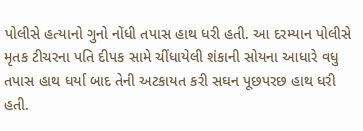પોલીસે હત્યાનો ગુનો નોંધી તપાસ હાથ ધરી હતી. આ દરમ્યાન પોલીસે મૃતક ટીચરના પતિ દીપક સામે ચીંધાયેલી શંકાની સોયના આધારે વધુ તપાસ હાથ ધર્યા બાદ તેની અટકાયત કરી સઘન પૂછપરછ હાથ ધરી હતી.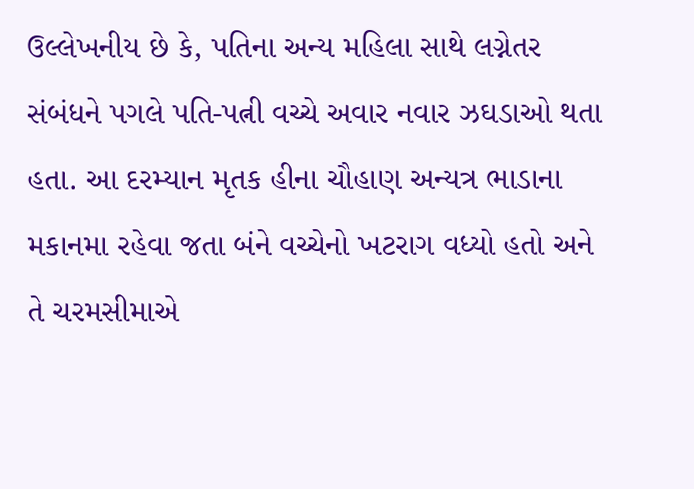ઉલ્લેખનીય છે કે, પતિના અન્ય મહિલા સાથે લગ્નેતર સંબંધને પગલે પતિ-પત્ની વચ્ચે અવાર નવાર ઝઘડાઓ થતા હતા. આ દરમ્યાન મૃતક હીના ચૌહાણ અન્યત્ર ભાડાના મકાનમા રહેવા જતા બંને વચ્ચેનો ખટરાગ વધ્યો હતો અને તે ચરમસીમાએ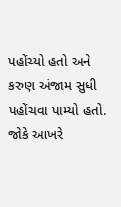પહોંચ્યો હતો અને કરુણ અંજામ સુધી પહોંચવા પામ્યો હતો. જોકે આખરે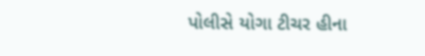પોલીસે યોગા ટીચર હીના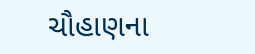ચૌહાણના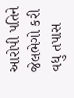આરોપી પતિને જેલભેગો કરી વધુ તપાસ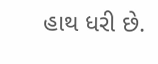હાથ ધરી છે.